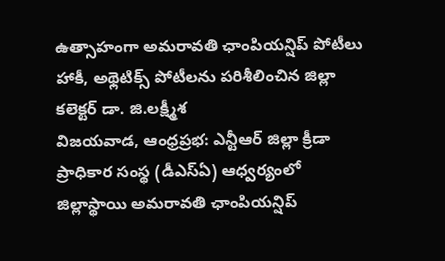ఉత్సాహంగా అమరావతి ఛాంపియన్షిప్ పోటీలు
హాకీ, అథ్లెటిక్స్ పోటీలను పరిశీలించిన జిల్లా కలెక్టర్ డా. జి.లక్ష్మీశ
విజయవాడ, ఆంధ్రప్రభ: ఎన్టీఆర్ జిల్లా క్రీడా ప్రాధికార సంస్థ (డీఎస్ఏ) ఆధ్వర్యంలో జిల్లాస్థాయి అమరావతి ఛాంపియన్షిప్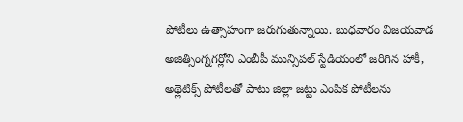పోటీలు ఉత్సాహంగా జరుగుతున్నాయి. బుధవారం విజయవాడ అజిత్సింగ్నగర్లోని ఎంబీపీ మున్సిపల్ స్టేడియంలో జరిగిన హాకీ, అథ్లెటిక్స్ పోటీలతో పాటు జిల్లా జట్టు ఎంపిక పోటీలను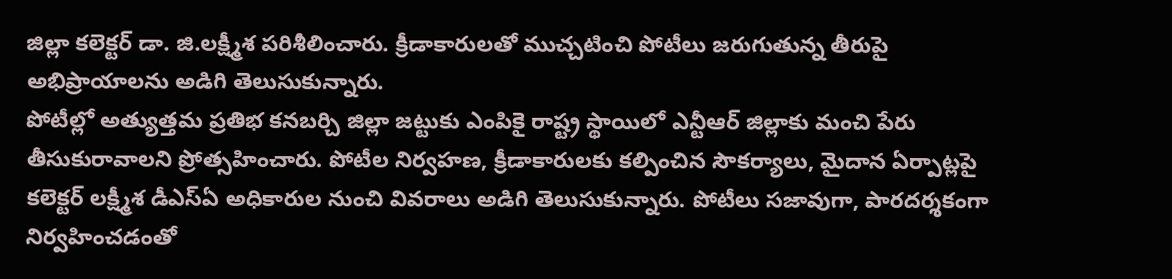జిల్లా కలెక్టర్ డా. జి.లక్ష్మీశ పరిశీలించారు. క్రీడాకారులతో ముచ్చటించి పోటీలు జరుగుతున్న తీరుపై అభిప్రాయాలను అడిగి తెలుసుకున్నారు.
పోటీల్లో అత్యుత్తమ ప్రతిభ కనబర్చి జిల్లా జట్టుకు ఎంపికై రాష్ట్ర స్థాయిలో ఎన్టీఆర్ జిల్లాకు మంచి పేరు తీసుకురావాలని ప్రోత్సహించారు. పోటీల నిర్వహణ, క్రీడాకారులకు కల్పించిన సౌకర్యాలు, మైదాన ఏర్పాట్లపై కలెక్టర్ లక్ష్మీశ డీఎస్ఏ అధికారుల నుంచి వివరాలు అడిగి తెలుసుకున్నారు. పోటీలు సజావుగా, పారదర్శకంగా నిర్వహించడంతో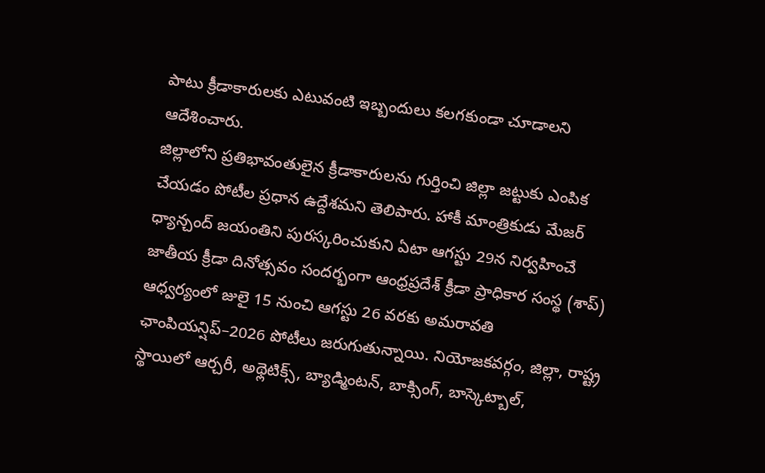పాటు క్రీడాకారులకు ఎటువంటి ఇబ్బందులు కలగకుండా చూడాలని ఆదేశించారు.
జిల్లాలోని ప్రతిభావంతులైన క్రీడాకారులను గుర్తించి జిల్లా జట్టుకు ఎంపిక చేయడం పోటీల ప్రధాన ఉద్దేశమని తెలిపారు. హాకీ మాంత్రికుడు మేజర్ ధ్యాన్చంద్ జయంతిని పురస్కరించుకుని ఏటా ఆగస్టు 29న నిర్వహించే జాతీయ క్రీడా దినోత్సవం సందర్భంగా ఆంధ్రప్రదేశ్ క్రీడా ప్రాధికార సంస్థ (శాప్) ఆధ్వర్యంలో జులై 15 నుంచి ఆగస్టు 26 వరకు అమరావతి ఛాంపియన్షిప్–2026 పోటీలు జరుగుతున్నాయి. నియోజకవర్గం, జిల్లా, రాష్ట్ర స్థాయిలో ఆర్చరీ, అథ్లెటిక్స్, బ్యాడ్మింటన్, బాక్సింగ్, బాస్కెట్బాల్,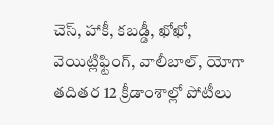చెస్, హాకీ, కబడ్డీ, ఖోఖో, వెయిట్లిఫ్టింగ్, వాలీబాల్, యోగా తదితర 12 క్రీడాంశాల్లో పోటీలు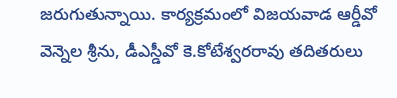జరుగుతున్నాయి. కార్యక్రమంలో విజయవాడ ఆర్డీవో వెన్నెల శ్రీను, డీఎస్డీవో కె.కోటేశ్వరరావు తదితరులు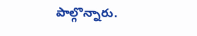పాల్గొన్నారు.